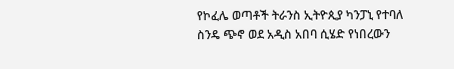የኮፈሌ ወጣቶች ትራንስ ኢትዮጲያ ካንፓኒ የተባለ ስንዴ ጭኖ ወደ አዲስ አበባ ሲሄድ የነበረውን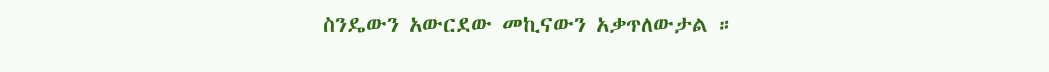ስንዴውን አውርደው መኪናውን አቃጥለውታል ።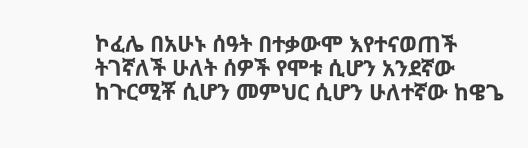ኮፈሌ በአሁኑ ሰዓት በተቃውሞ እየተናወጠች ትገኛለች ሁለት ሰዎች የሞቱ ሲሆን አንደኛው ከጉርሚቾ ሲሆን መምህር ሲሆን ሁለተኛው ከዌጌ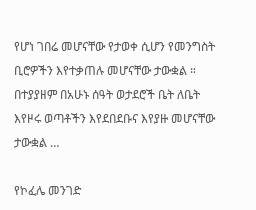የሆነ ገበሬ መሆናቸው የታወቀ ሲሆን የመንግስት ቢሮዎችን እየተቃጠሉ መሆናቸው ታውቋል ። በተያያዘም በአሁኑ ሰዓት ወታደሮች ቤት ለቤት እየዞሩ ወጣቶችን እየደበደቡና እየያዙ መሆናቸው ታውቋል …

የኮፈሌ መንገድ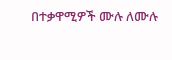በተቃዋሚዎች ሙሉ ለሙሉ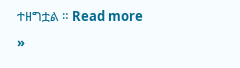ተዘግቷል ። Read more »